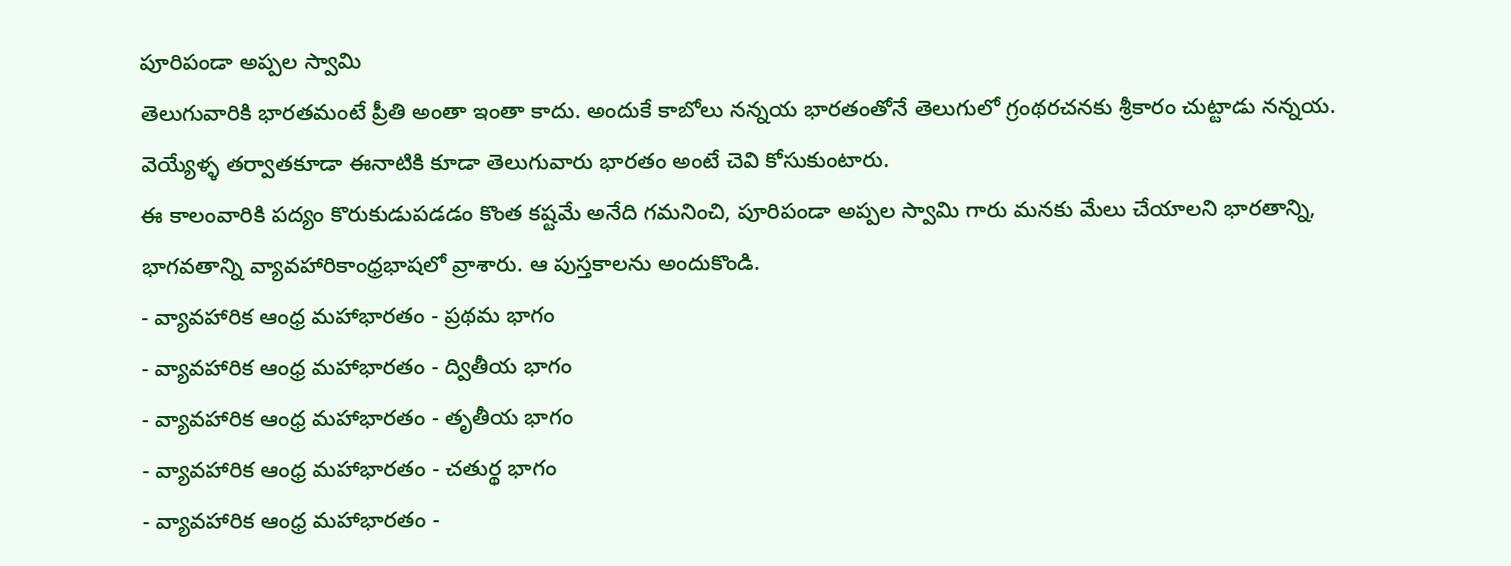పూరిపండా అప్పల స్వామి
తెలుగువారికి భారతమంటే ప్రీతి అంతా ఇంతా కాదు. అందుకే కాబోలు నన్నయ భారతంతోనే తెలుగులో గ్రంథరచనకు శ్రీకారం చుట్టాడు నన్నయ. వెయ్యేళ్ళ తర్వాతకూడా ఈనాటికి కూడా తెలుగువారు భారతం అంటే చెవి కోసుకుంటారు.
ఈ కాలంవారికి పద్యం కొరుకుడుపడడం కొంత కష్టమే అనేది గమనించి, పూరిపండా అప్పల స్వామి గారు మనకు మేలు చేయాలని భారతాన్ని, భాగవతాన్ని వ్యావహారికాంధ్రభాషలో వ్రాశారు. ఆ పుస్తకాలను అందుకొండి.
- వ్యావహారిక ఆంధ్ర మహాభారతం - ప్రథమ భాగం
- వ్యావహారిక ఆంధ్ర మహాభారతం - ద్వితీయ భాగం
- వ్యావహారిక ఆంధ్ర మహాభారతం - తృతీయ భాగం
- వ్యావహారిక ఆంధ్ర మహాభారతం - చతుర్థ భాగం
- వ్యావహారిక ఆంధ్ర మహాభారతం -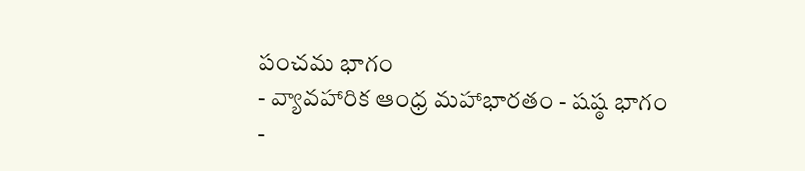పంచమ భాగం
- వ్యావహారిక ఆంధ్ర మహాభారతం - షష్ఠ భాగం
-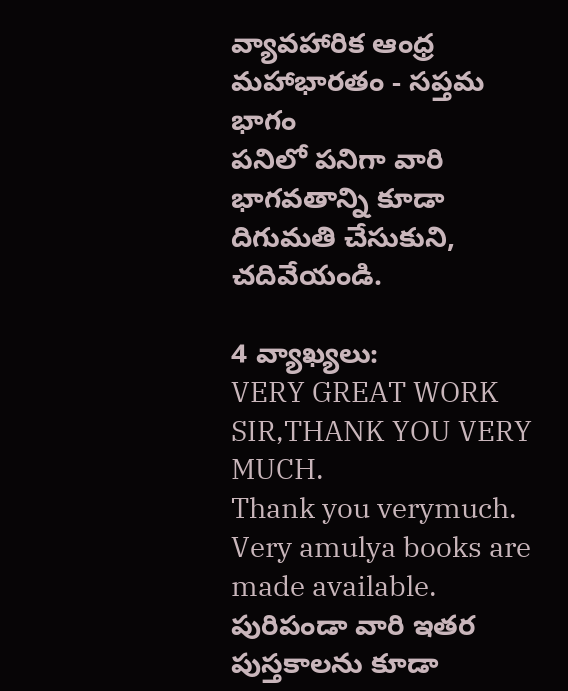వ్యావహారిక ఆంధ్ర మహాభారతం - సప్తమ భాగం
పనిలో పనిగా వారి భాగవతాన్ని కూడా దిగుమతి చేసుకుని, చదివేయండి.

4 వ్యాఖ్యలు:
VERY GREAT WORK SIR,THANK YOU VERY MUCH.
Thank you verymuch. Very amulya books are made available.
పురిపండా వారి ఇతర పుస్తకాలను కూడా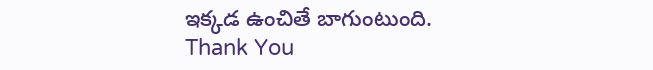ఇక్కడ ఉంచితే బాగుంటుంది.
Thank You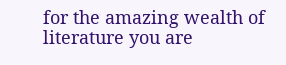for the amazing wealth of literature you are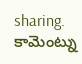sharing.
కామెంట్ను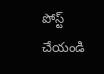పోస్ట్ చేయండి